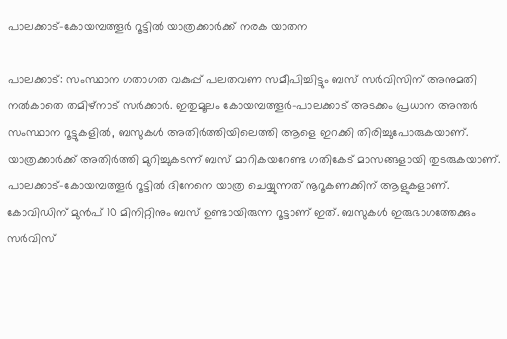പാലക്കാട്-കോയമ്പത്തൂർ റൂട്ടിൽ യാത്രക്കാർക്ക് നരക യാതന

പാലക്കാട്: സംസ്ഥാന ഗതാഗത വകുപ്പ് പലതവണ സമീപിച്ചിട്ടും ബസ് സർവിസിന് അനുമതി നൽകാതെ തമിഴ്നാട് സർക്കാർ. ഇതുമൂലം കോയമ്പത്തൂർ-പാലക്കാട് അടക്കം പ്രധാന അന്തർ സംസ്ഥാന റൂട്ടുകളിൽ, ബസുകൾ അതിർത്തിയിലെത്തി ആളെ ഇറക്കി തിരിച്ചുപോരുകയാണ്. യാത്രക്കാർക്ക് അതിർത്തി മുറിച്ചുകടന്ന് ബസ് മാറികയറേണ്ട ഗതികേട് മാസങ്ങളായി തുടരുകയാണ്. പാലക്കാട്-കോയമ്പത്തൂർ റൂട്ടിൽ ദിനേനെ യാത്ര ചെയ്യുന്നത് നൂറൂകണക്കിന് ആളുകളാണ്. കോവിഡിന് മുൻപ് 10 മിനിറ്റിനും ബസ് ഉണ്ടായിരുന്ന റൂട്ടാണ് ഇത്. ബസുകൾ ഇരുഭാഗത്തേക്കും സർവിസ്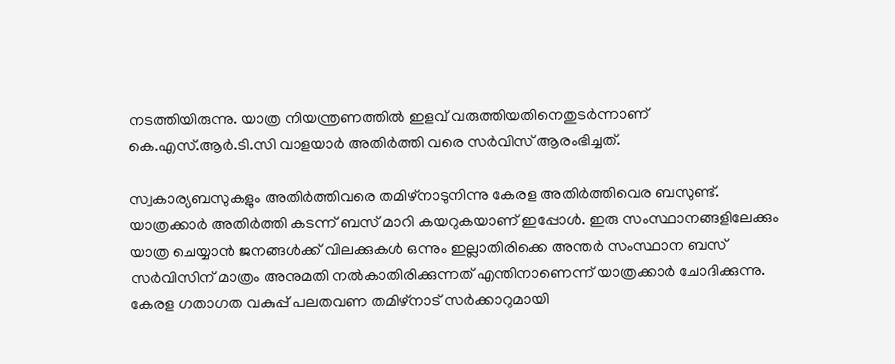നടത്തിയിരുന്നു. യാത്ര നിയന്ത്രണത്തിൽ ഇളവ് വരുത്തിയതിനെതുടർന്നാണ് കെ.എസ്.ആർ.ടി.സി വാളയാർ അതിർത്തി വരെ സർവിസ് ആരംഭിച്ചത്.

സ്വകാര്യബസുകളും അതിർത്തിവരെ തമിഴ്നാടുനിന്നു കേരള അതിർത്തിവെര ബസുണ്ട്. യാത്രക്കാർ അതിർത്തി കടന്ന് ബസ് മാറി കയറുകയാണ് ഇപ്പോൾ. ഇരു സംസ്ഥാനങ്ങളിലേക്കും യാത്ര ചെയ്യാൻ ജനങ്ങൾക്ക് വിലക്കുകൾ ഒന്നും ഇല്ലാതിരിക്കെ അന്തർ സംസ്ഥാന ബസ് സർവിസിന് മാത്രം അനുമതി നൽകാതിരിക്കുന്നത് എന്തിനാണെന്ന് യാത്രക്കാർ ചോദിക്കുന്നു. കേരള ഗതാഗത വകുപ്പ് പലതവണ തമിഴ്നാട് സർക്കാറുമായി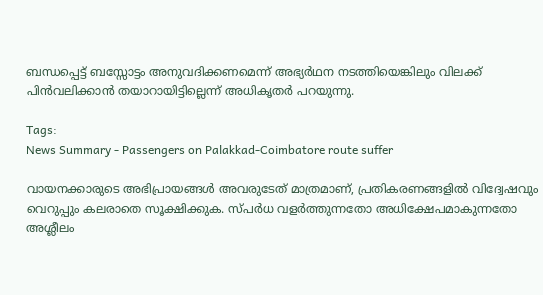ബന്ധപ്പെട്ട് ബസ്സോട്ടം അനുവദിക്കണമെന്ന് അഭ്യർഥന നടത്തിയെങ്കിലും വിലക്ക് പിൻവലിക്കാൻ തയാറായിട്ടില്ലെന്ന് അധികൃതർ പറയുന്നു.

Tags:
News Summary - Passengers on Palakkad-Coimbatore route suffer

വായനക്കാരുടെ അഭിപ്രായങ്ങള്‍ അവരുടേത് മാത്രമാണ്, പ്രതികരണങ്ങളിൽ വിദ്വേഷവും വെറുപ്പും കലരാതെ സൂക്ഷിക്കുക. സ്പർധ വളർത്തുന്നതോ അധിക്ഷേപമാകുന്നതോ അശ്ലീലം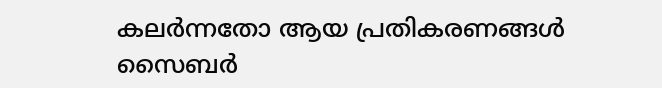കലർന്നതോ ആയ പ്രതികരണങ്ങൾ സൈബർ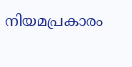നിയമപ്രകാരം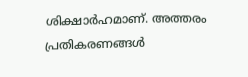ശിക്ഷാർഹമാണ്. അത്തരം പ്രതികരണങ്ങൾ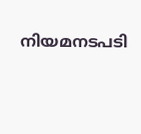നിയമനടപടി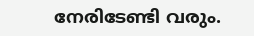നേരിടേണ്ടി വരും.